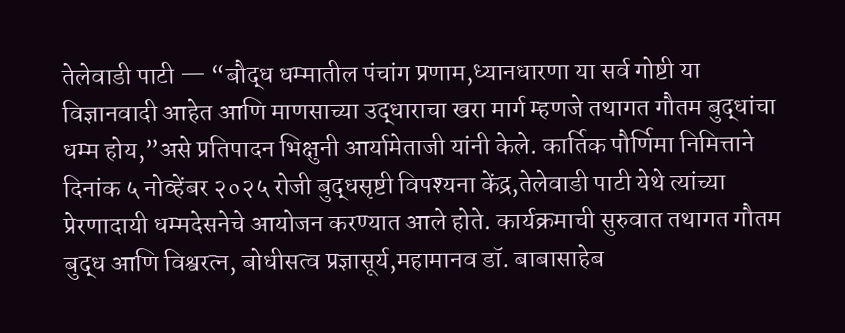तेलेवाडी पाटी — “बौद्ध धम्मातील पंचांग प्रणाम,ध्यानधारणा या सर्व गोष्टी या विज्ञानवादी आहेत आणि माणसाच्या उद्धाराचा खरा मार्ग म्हणजे तथागत गौतम बुद्धांचा धम्म होय,”असे प्रतिपादन भिक्षुनी आर्यामेताजी यांनी केले. कार्तिक पौर्णिमा निमित्ताने दिनांक ५ नोव्हेंबर २०२५ रोजी बुद्धसृष्टी विपश्यना केंद्र,तेलेवाडी पाटी येथे त्यांच्या प्रेरणादायी धम्मदेसनेचे आयोजन करण्यात आले होते. कार्यक्रमाची सुरुवात तथागत गौतम बुद्ध आणि विश्वरत्न, बोधीसत्व प्रज्ञासूर्य,महामानव डॉ. बाबासाहेब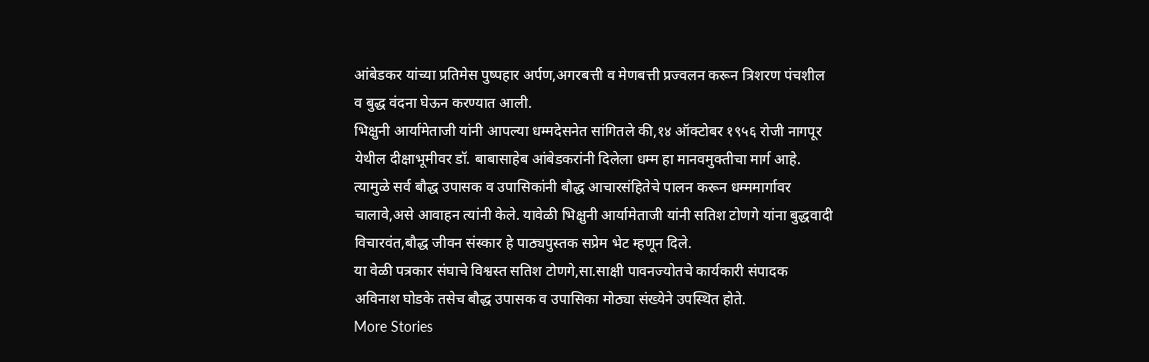आंबेडकर यांच्या प्रतिमेस पुष्पहार अर्पण,अगरबत्ती व मेणबत्ती प्रज्वलन करून त्रिशरण पंचशील व बुद्ध वंदना घेऊन करण्यात आली.
भिक्षुनी आर्यामेताजी यांनी आपल्या धम्मदेसनेत सांगितले की,१४ ऑक्टोबर १९५६ रोजी नागपूर येथील दीक्षाभूमीवर डॉ. बाबासाहेब आंबेडकरांनी दिलेला धम्म हा मानवमुक्तीचा मार्ग आहे. त्यामुळे सर्व बौद्ध उपासक व उपासिकांनी बौद्ध आचारसंहितेचे पालन करून धम्ममार्गावर चालावे,असे आवाहन त्यांनी केले. यावेळी भिक्षुनी आर्यामेताजी यांनी सतिश टोणगे यांना बुद्धवादी विचारवंत,बौद्ध जीवन संस्कार हे पाठ्यपुस्तक सप्रेम भेट म्हणून दिले.
या वेळी पत्रकार संघाचे विश्वस्त सतिश टोणगे,सा.साक्षी पावनज्योतचे कार्यकारी संपादक अविनाश घोडके तसेच बौद्ध उपासक व उपासिका मोठ्या संख्येने उपस्थित होते.
More Stories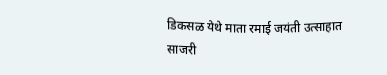डिकसळ येथे माता रमाई जयंती उत्साहात साजरी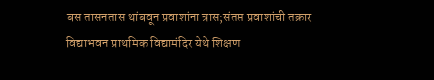बस तासनतास थांबवून प्रवाशांना त्रास;संतप्त प्रवाशांची तक्रार
विद्याभवन प्राथमिक विद्यामंदिर येथे शिक्षण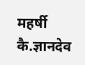महर्षी कै.ज्ञानदेव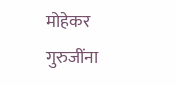मोहेकर गुरुजींना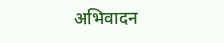अभिवादन